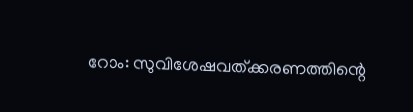റോം: സുവിശേഷവത്ക്കരണത്തിന്റെ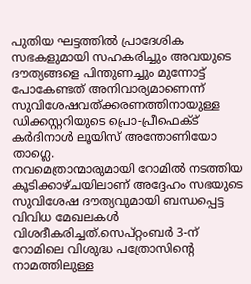പുതിയ ഘട്ടത്തിൽ പ്രാദേശിക സഭകളുമായി സഹകരിച്ചും അവയുടെ ദൗത്യങ്ങളെ പിന്തുണച്ചും മുന്നോട്ട് പോകേണ്ടത് അനിവാര്യമാണെന്ന് സുവിശേഷവത്ക്കരണത്തിനായുള്ള ഡിക്കസ്റ്ററിയുടെ പ്രൊ-പ്രീഫെക്ട് കർദിനാൾ ലൂയിസ് അന്തോണിയോ താഗ്ലെ.
നവമെത്രാന്മാരുമായി റോമിൽ നടത്തിയ കൂടിക്കാഴ്ചയിലാണ് അദ്ദേഹം സഭയുടെ സുവിശേഷ ദൗത്യവുമായി ബന്ധപ്പെട്ട വിവിധ മേഖലകൾ വിശദീകരിച്ചത്.സെപ്റ്റംബർ 3-ന് റോമിലെ വിശുദ്ധ പത്രോസിന്റെ നാമത്തിലുള്ള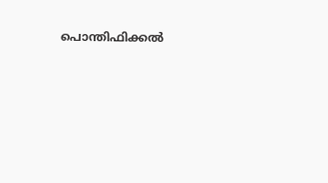പൊന്തിഫിക്കൽ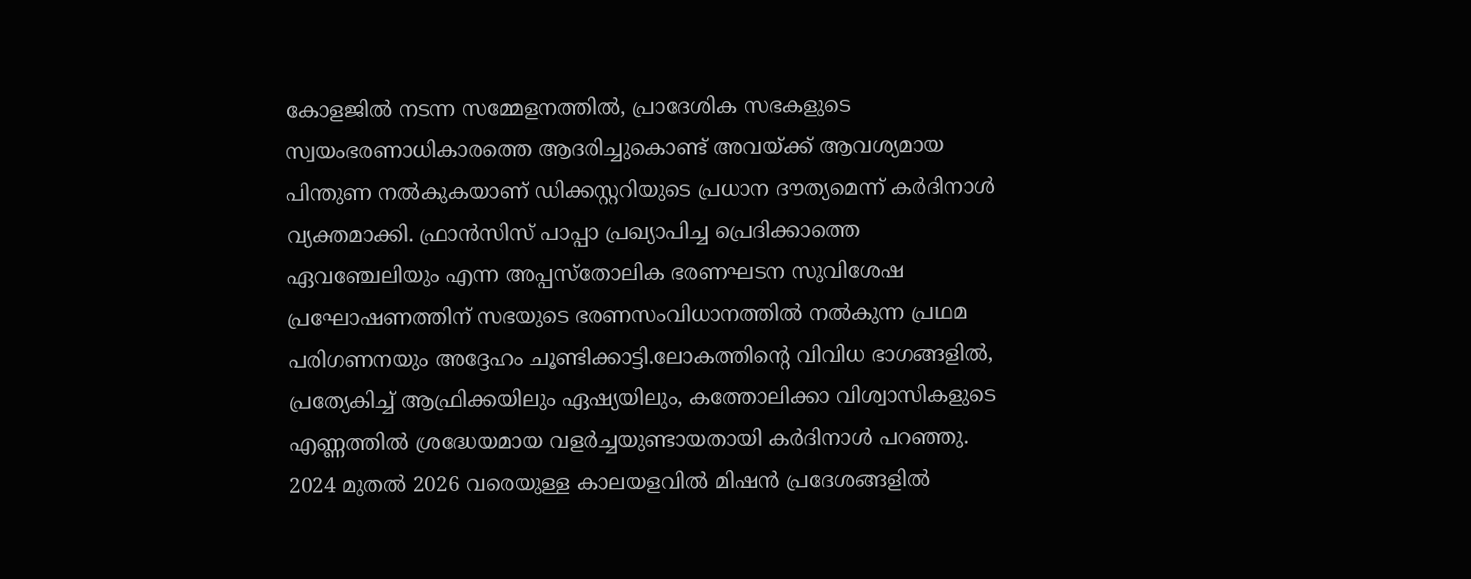കോളജിൽ നടന്ന സമ്മേളനത്തിൽ, പ്രാദേശിക സഭകളുടെ സ്വയംഭരണാധികാരത്തെ ആദരിച്ചുകൊണ്ട് അവയ്ക്ക് ആവശ്യമായ പിന്തുണ നൽകുകയാണ് ഡിക്കസ്റ്ററിയുടെ പ്രധാന ദൗത്യമെന്ന് കർദിനാൾ വ്യക്തമാക്കി. ഫ്രാൻസിസ് പാപ്പാ പ്രഖ്യാപിച്ച പ്രെദിക്കാത്തെ ഏവഞ്ചേലിയും എന്ന അപ്പസ്തോലിക ഭരണഘടന സുവിശേഷ പ്രഘോഷണത്തിന് സഭയുടെ ഭരണസംവിധാനത്തിൽ നൽകുന്ന പ്രഥമ പരിഗണനയും അദ്ദേഹം ചൂണ്ടിക്കാട്ടി.ലോകത്തിന്റെ വിവിധ ഭാഗങ്ങളിൽ, പ്രത്യേകിച്ച് ആഫ്രിക്കയിലും ഏഷ്യയിലും, കത്തോലിക്കാ വിശ്വാസികളുടെ എണ്ണത്തിൽ ശ്രദ്ധേയമായ വളർച്ചയുണ്ടായതായി കർദിനാൾ പറഞ്ഞു.
2024 മുതൽ 2026 വരെയുള്ള കാലയളവിൽ മിഷൻ പ്രദേശങ്ങളിൽ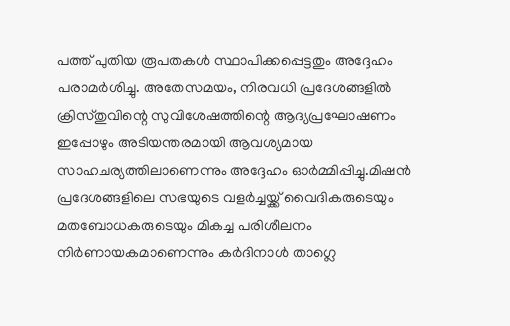പത്ത് പുതിയ രൂപതകൾ സ്ഥാപിക്കപ്പെട്ടതും അദ്ദേഹം പരാമർശിച്ചു. അതേസമയം, നിരവധി പ്രദേശങ്ങളിൽ ക്രിസ്തുവിന്റെ സുവിശേഷത്തിന്റെ ആദ്യപ്രഘോഷണം ഇപ്പോഴും അടിയന്തരമായി ആവശ്യമായ സാഹചര്യത്തിലാണെന്നും അദ്ദേഹം ഓർമ്മിപ്പിച്ചു.മിഷൻ പ്രദേശങ്ങളിലെ സഭയുടെ വളർച്ചയ്ക്ക് വൈദികരുടെയും മതബോധകരുടെയും മികച്ച പരിശീലനം നിർണായകമാണെന്നും കർദിനാൾ താഗ്ലെ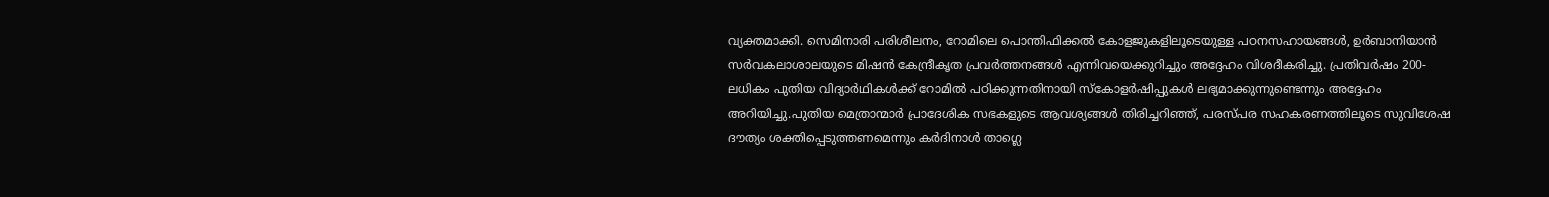വ്യക്തമാക്കി. സെമിനാരി പരിശീലനം, റോമിലെ പൊന്തിഫിക്കൽ കോളജുകളിലൂടെയുള്ള പഠനസഹായങ്ങൾ, ഉർബാനിയാൻ സർവകലാശാലയുടെ മിഷൻ കേന്ദ്രീകൃത പ്രവർത്തനങ്ങൾ എന്നിവയെക്കുറിച്ചും അദ്ദേഹം വിശദീകരിച്ചു. പ്രതിവർഷം 200-ലധികം പുതിയ വിദ്യാർഥികൾക്ക് റോമിൽ പഠിക്കുന്നതിനായി സ്കോളർഷിപ്പുകൾ ലഭ്യമാക്കുന്നുണ്ടെന്നും അദ്ദേഹം അറിയിച്ചു.പുതിയ മെത്രാന്മാർ പ്രാദേശിക സഭകളുടെ ആവശ്യങ്ങൾ തിരിച്ചറിഞ്ഞ്, പരസ്പര സഹകരണത്തിലൂടെ സുവിശേഷ ദൗത്യം ശക്തിപ്പെടുത്തണമെന്നും കർദിനാൾ താഗ്ലെ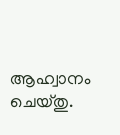ആഹ്വാനം ചെയ്തു.